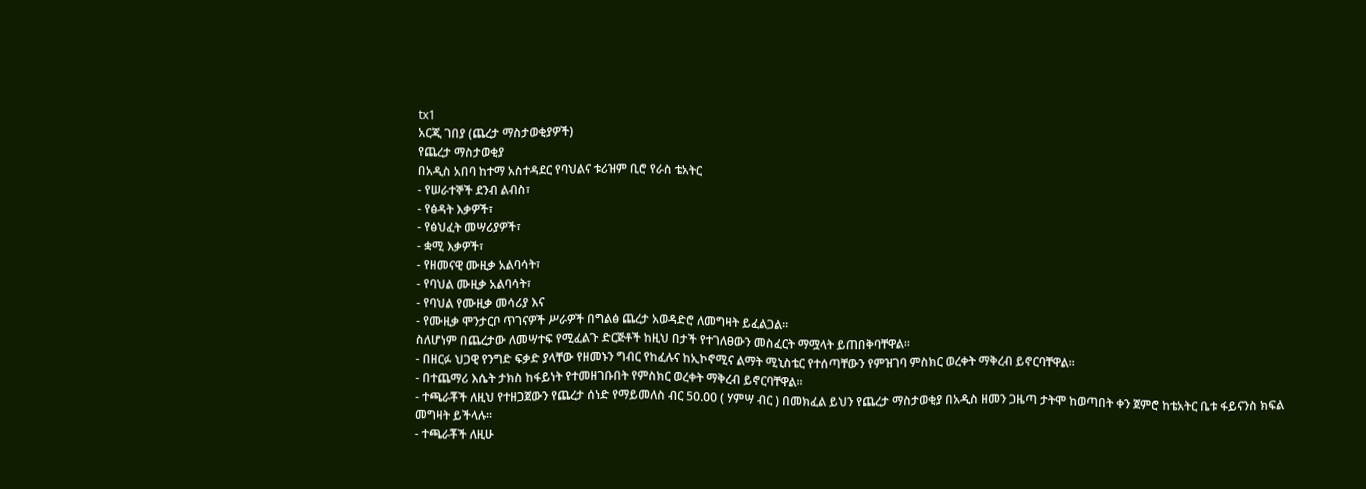tx1
አርጂ ገበያ (ጨረታ ማስታወቂያዎች)
የጨረታ ማስታወቂያ
በአዲስ አበባ ከተማ አስተዳደር የባህልና ቱሪዝም ቢሮ የራስ ቴአትር
- የሠራተኞች ደንብ ልብስ፣
- የፅዳት እቃዎች፣
- የፅህፈት መሣሪያዎች፣
- ቋሚ እቃዎች፣
- የዘመናዊ ሙዚቃ አልባሳት፣
- የባህል ሙዚቃ አልባሳት፣
- የባህል የሙዚቃ መሳሪያ እና
- የሙዚቃ ሞንታርቦ ጥገናዎች ሥራዎች በግልፅ ጨረታ አወዳድሮ ለመግዛት ይፈልጋል፡፡
ስለሆነም በጨረታው ለመሣተፍ የሚፈልጉ ድርጅቶች ከዚህ በታች የተገለፀውን መስፈርት ማሟላት ይጠበቅባቸዋል፡፡
- በዘርፉ ህጋዊ የንግድ ፍቃድ ያላቸው የዘመኑን ግብር የከፈሉና ከኢኮኖሚና ልማት ሚኒስቴር የተሰጣቸውን የምዝገባ ምስክር ወረቀት ማቅረብ ይኖርባቸዋል፡፡
- በተጨማሪ እሴት ታክስ ከፋይነት የተመዘገቡበት የምስክር ወረቀት ማቅረብ ይኖርባቸዋል፡፡
- ተጫራቾች ለዚህ የተዘጋጀውን የጨረታ ሰነድ የማይመለስ ብር 50.00 ( ሃምሣ ብር ) በመክፈል ይህን የጨረታ ማስታወቂያ በአዲስ ዘመን ጋዜጣ ታትሞ ከወጣበት ቀን ጀምሮ ከቴአትር ቤቱ ፋይናንስ ክፍል መግዛት ይችላሉ፡፡
- ተጫራቾች ለዚሁ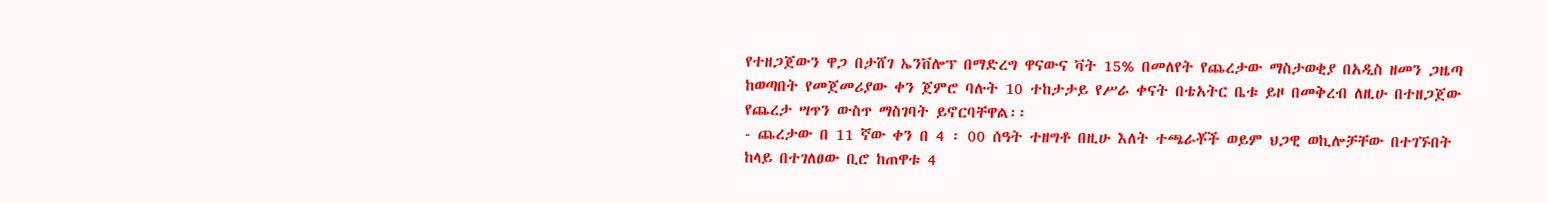የተዘጋጀውን ዋጋ በታሸገ ኤንቨሎፕ በማድረግ ዋናውና ቫት 15% በመለየት የጨረታው ማስታወቂያ በአዲስ ዘመን ጋዜጣ ከወጣበት የመጀመሪያው ቀን ጀምሮ ባሉት 10 ተከታታይ የሥራ ቀናት በቴአትር ቤቱ ይዞ በመቅረብ ለዚሁ በተዘጋጀው የጨረታ ሣጥን ውስጥ ማስገባት ይኖርባቸዋል፡፡
- ጨረታው በ 11 ኛው ቀን በ 4 ፡ 00 ሰዓት ተዘግቶ በዚሁ እለት ተጫራቾች ወይም ህጋዊ ወኪሎቻቸው በተገኙበት ከላይ በተገለፀው ቢሮ ከጠዋቱ 4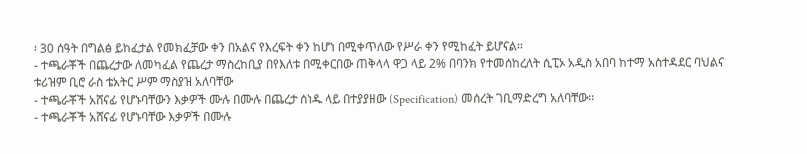፡ 30 ሰዓት በግልፅ ይከፈታል የመክፈቻው ቀን በአልና የእረፍት ቀን ከሆነ በሚቀጥለው የሥራ ቀን የሚከፈት ይሆናል፡፡
- ተጫራቾች በጨረታው ለመካፈል የጨረታ ማስረከቢያ በየእለቱ በሚቀርበው ጠቅላላ ዋጋ ላይ 2% በባንክ የተመሰከረለት ሲፒኦ አዲስ አበባ ከተማ አስተዳደር ባህልና ቱሪዝም ቢሮ ራስ ቴአትር ሥም ማስያዝ አለባቸው
- ተጫራቾች አሸናፊ የሆኑባቸውን እቃዎች ሙሉ በሙሉ በጨረታ ሰነዱ ላይ በተያያዘው (Specification) መሰረት ገቢማድረግ አለባቸው፡፡
- ተጫራቾች አሸናፊ የሆኑባቸው እቃዎች በሙሉ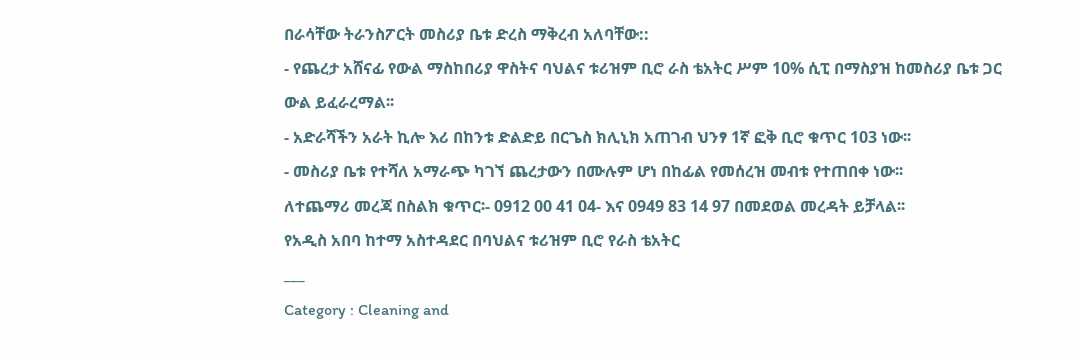በራሳቸው ትራንስፖርት መስሪያ ቤቱ ድረስ ማቅረብ አለባቸው::
- የጨረታ አሸናፊ የውል ማስከበሪያ ዋስትና ባህልና ቱሪዝም ቢሮ ራስ ቴአትር ሥም 10% ሲፒ በማስያዝ ከመስሪያ ቤቱ ጋር ውል ይፈራረማል፡፡
- አድራሻችን አራት ኪሎ እሪ በከንቱ ድልድይ በርጌስ ክሊኒክ አጠገብ ህንፃ 1ኛ ፎቅ ቢሮ ቁጥር 103 ነው፡፡
- መስሪያ ቤቱ የተሻለ አማራጭ ካገኘ ጨረታውን በሙሉም ሆነ በከፊል የመሰረዝ መብቱ የተጠበቀ ነው፡፡
ለተጨማሪ መረጃ በስልክ ቁጥር፡- 0912 00 41 04- እና 0949 83 14 97 በመደወል መረዳት ይቻላል፡፡
የአዲስ አበባ ከተማ አስተዳደር በባህልና ቱሪዝም ቢሮ የራስ ቴአትር
___
Category : Cleaning and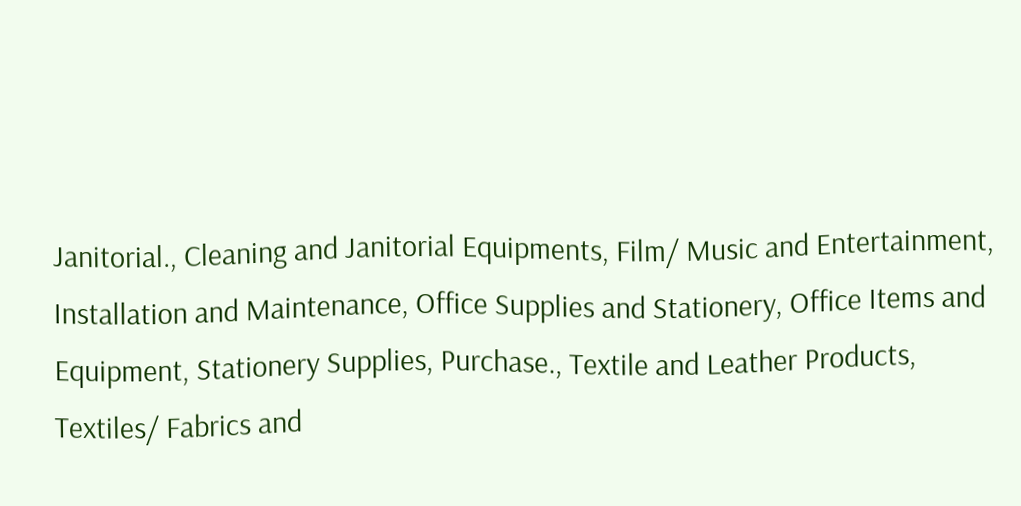Janitorial., Cleaning and Janitorial Equipments, Film/ Music and Entertainment, Installation and Maintenance, Office Supplies and Stationery, Office Items and Equipment, Stationery Supplies, Purchase., Textile and Leather Products, Textiles/ Fabrics and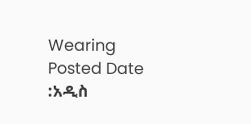Wearing
Posted Date :አዲስ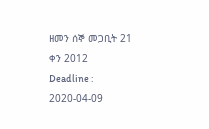ዘመን ሰኞ መጋቢት 21 ቀን 2012
Deadline : 2020-04-09